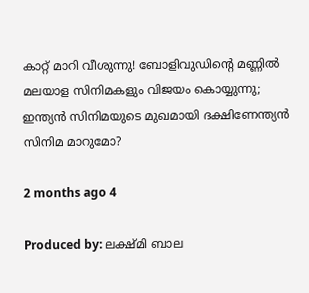കാറ്റ് മാറി വീശുന്നു! ബോളിവുഡിന്റെ മണ്ണിൽ മലയാള സിനിമകളും വിജയം കൊയ്യുന്നു; ഇന്ത്യൻ സിനിമയുടെ മുഖമായി ദക്ഷിണേന്ത്യൻ സിനിമ മാറുമോ?

2 months ago 4

Produced by: ലക്ഷ്മി ബാല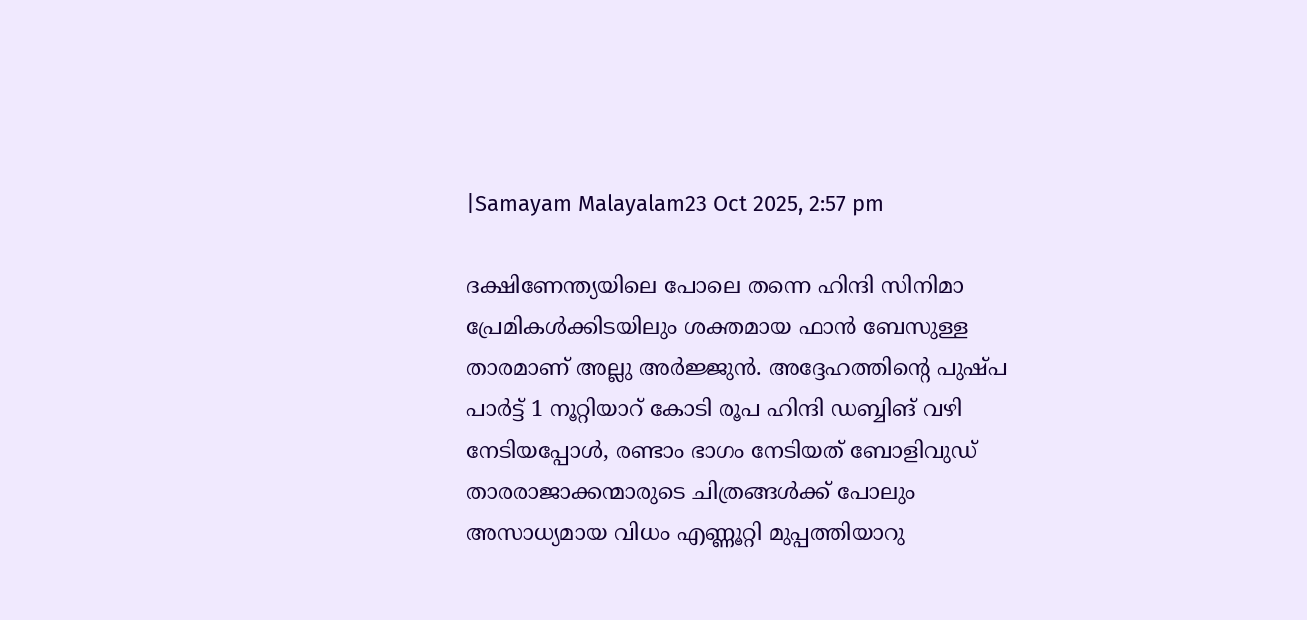|Samayam Malayalam23 Oct 2025, 2:57 pm

ദക്ഷിണേന്ത്യയിലെ പോലെ തന്നെ ഹിന്ദി സിനിമാ പ്രേമികൾക്കിടയിലും ശക്തമായ ഫാൻ ബേസുള്ള താരമാണ് അല്ലു അർജ്ജുൻ. അദ്ദേഹത്തിന്റെ പുഷ്പ പാർട്ട് 1 നൂറ്റിയാറ് കോടി രൂപ ഹിന്ദി ഡബ്ബിങ് വഴി നേടിയപ്പോൾ, രണ്ടാം ഭാഗം നേടിയത് ബോളിവുഡ് താരരാജാക്കന്മാരുടെ ചിത്രങ്ങൾക്ക് പോലും അസാധ്യമായ വിധം എണ്ണൂറ്റി മുപ്പത്തിയാറു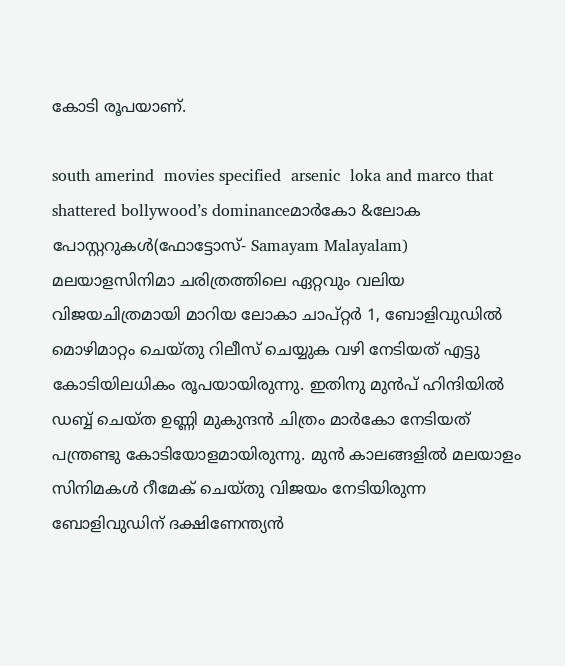കോടി രൂപയാണ്.

south amerind  movies specified  arsenic  loka and marco that shattered bollywood’s dominanceമാർകോ &ലോക പോസ്റ്ററുകൾ(ഫോട്ടോസ്- Samayam Malayalam)
മലയാളസിനിമാ ചരിത്രത്തിലെ ഏറ്റവും വലിയ വിജയചിത്രമായി മാറിയ ലോകാ ചാപ്റ്റർ 1, ബോളിവുഡിൽ മൊഴിമാറ്റം ചെയ്തു റിലീസ് ചെയ്യുക വഴി നേടിയത് എട്ടു കോടിയിലധികം രൂപയായിരുന്നു. ഇതിനു മുൻപ് ഹിന്ദിയിൽ ഡബ്ബ് ചെയ്ത ഉണ്ണി മുകുന്ദൻ ചിത്രം മാർകോ നേടിയത് പന്ത്രണ്ടു കോടിയോളമായിരുന്നു. മുൻ കാലങ്ങളിൽ മലയാളം സിനിമകൾ റീമേക് ചെയ്തു വിജയം നേടിയിരുന്ന ബോളിവുഡിന് ദക്ഷിണേന്ത്യൻ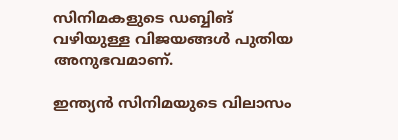സിനിമകളുടെ ഡബ്ബിങ് വഴിയുള്ള വിജയങ്ങൾ പുതിയ അനുഭവമാണ്.

ഇന്ത്യൻ സിനിമയുടെ വിലാസം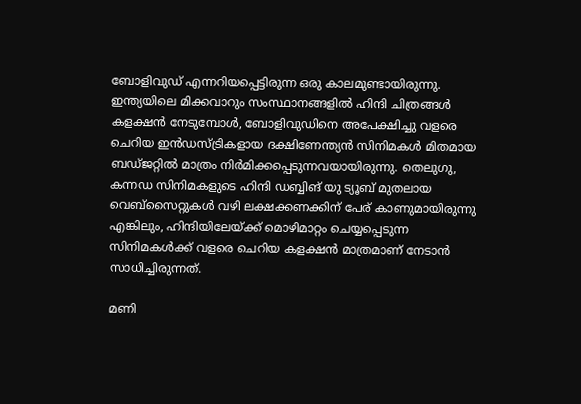ബോളിവുഡ് എന്നറിയപ്പെട്ടിരുന്ന ഒരു കാലമുണ്ടായിരുന്നു. ഇന്ത്യയിലെ മിക്കവാറും സംസ്ഥാനങ്ങളിൽ ഹിന്ദി ചിത്രങ്ങൾ കളക്ഷൻ നേടുമ്പോൾ, ബോളിവുഡിനെ അപേക്ഷിച്ചു വളരെ ചെറിയ ഇൻഡസ്ട്രികളായ ദക്ഷിണേന്ത്യൻ സിനിമകൾ മിതമായ ബഡ്ജറ്റിൽ മാത്രം നിർമിക്കപ്പെടുന്നവയായിരുന്നു. തെലുഗു, കന്നഡ സിനിമകളുടെ ഹിന്ദി ഡബ്ബിങ് യു ട്യൂബ് മുതലായ വെബ്‌സൈറ്റുകൾ വഴി ലക്ഷക്കണക്കിന് പേര് കാണുമായിരുന്നു എങ്കിലും, ഹിന്ദിയിലേയ്ക്ക് മൊഴിമാറ്റം ചെയ്യപ്പെടുന്ന സിനിമകൾക്ക് വളരെ ചെറിയ കളക്ഷൻ മാത്രമാണ് നേടാൻ സാധിച്ചിരുന്നത്.

മണി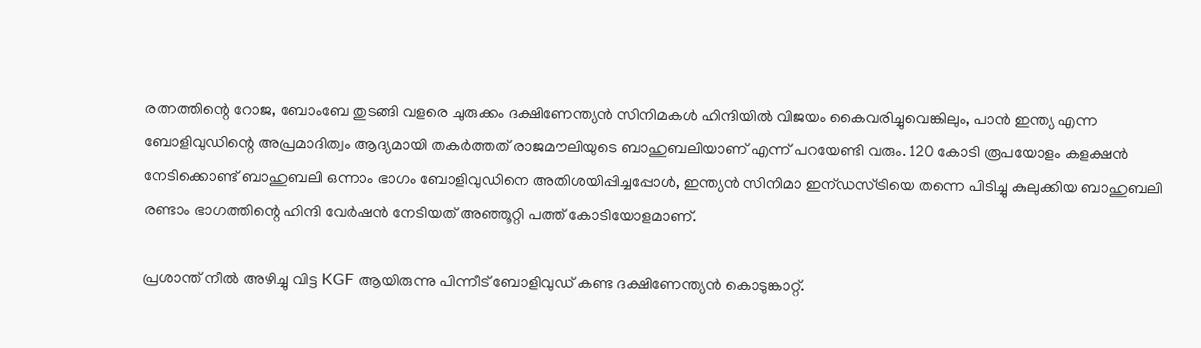രത്നത്തിന്റെ റോജ, ബോംബേ തുടങ്ങി വളരെ ചുരുക്കം ദക്ഷിണേന്ത്യൻ സിനിമകൾ ഹിന്ദിയിൽ വിജയം കൈവരിച്ചുവെങ്കിലും, പാൻ ഇന്ത്യ എന്ന ബോളിവുഡിന്റെ അപ്രമാദിത്വം ആദ്യമായി തകർത്തത് രാജമൗലിയുടെ ബാഹുബലിയാണ് എന്ന് പറയേണ്ടി വരും. 120 കോടി രൂപയോളം കളക്ഷൻ നേടിക്കൊണ്ട് ബാഹുബലി ഒന്നാം ഭാഗം ബോളിവുഡിനെ അതിശയിപ്പിച്ചപ്പോൾ, ഇന്ത്യൻ സിനിമാ ഇന്ഡസ്ട്രിയെ തന്നെ പിടിച്ചു കുലുക്കിയ ബാഹുബലി രണ്ടാം ഭാഗത്തിന്റെ ഹിന്ദി വേർഷൻ നേടിയത് അഞ്ഞൂറ്റി പത്ത് കോടിയോളമാണ്.

പ്രശാന്ത് നീൽ അഴിച്ചു വിട്ട KGF ആയിരുന്നു പിന്നീട് ബോളിവുഡ് കണ്ട ദക്ഷിണേന്ത്യൻ കൊടുങ്കാറ്റ്.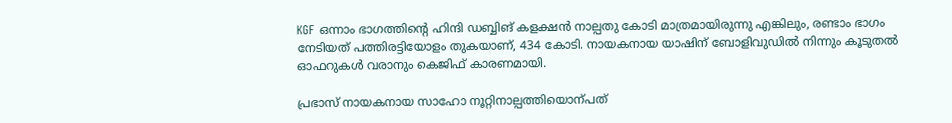KGF ഒന്നാം ഭാഗത്തിന്റെ ഹിന്ദി ഡബ്ബിങ് കളക്ഷൻ നാല്പതു കോടി മാത്രമായിരുന്നു എങ്കിലും, രണ്ടാം ഭാഗം നേടിയത് പത്തിരട്ടിയോളം തുകയാണ്, 434 കോടി. നായകനായ യാഷിന് ബോളിവുഡിൽ നിന്നും കൂടുതൽ ഓഫറുകൾ വരാനും കെജിഫ്‌ കാരണമായി.

പ്രഭാസ് നായകനായ സാഹോ നൂറ്റിനാല്പത്തിയൊന്പത്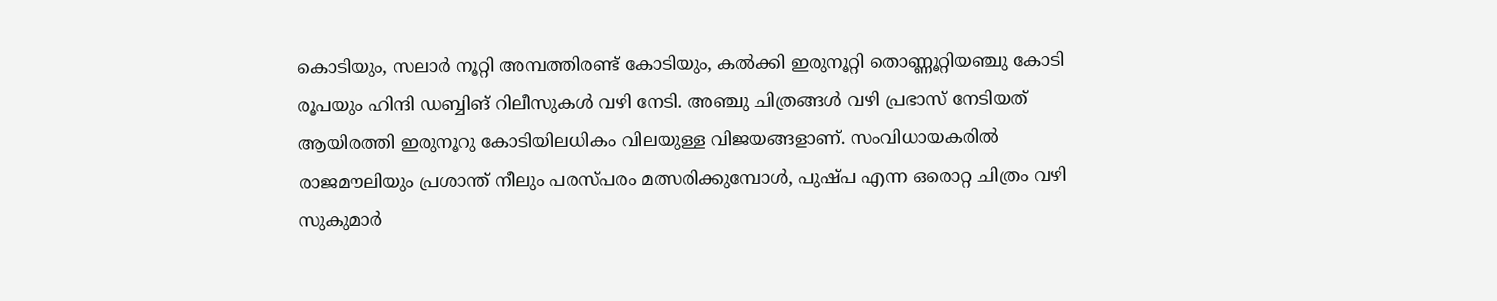കൊടിയും, സലാർ നൂറ്റി അമ്പത്തിരണ്ട് കോടിയും, കൽക്കി ഇരുനൂറ്റി തൊണ്ണൂറ്റിയഞ്ചു കോടി രൂപയും ഹിന്ദി ഡബ്ബിങ് റിലീസുകൾ വഴി നേടി. അഞ്ചു ചിത്രങ്ങൾ വഴി പ്രഭാസ് നേടിയത് ആയിരത്തി ഇരുനൂറു കോടിയിലധികം വിലയുള്ള വിജയങ്ങളാണ്. സംവിധായകരിൽ രാജമൗലിയും പ്രശാന്ത് നീലും പരസ്പരം മത്സരിക്കുമ്പോൾ, പുഷ്പ എന്ന ഒരൊറ്റ ചിത്രം വഴി സുകുമാർ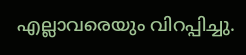എല്ലാവരെയും വിറപ്പിച്ചു.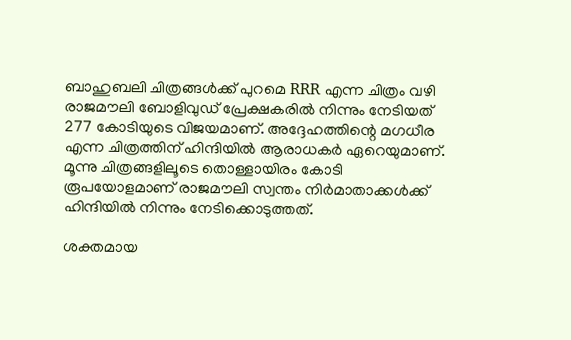ബാഹുബലി ചിത്രങ്ങൾക്ക് പുറമെ RRR എന്ന ചിത്രം വഴി രാജമൗലി ബോളിവുഡ് പ്രേക്ഷകരിൽ നിന്നും നേടിയത് 277 കോടിയുടെ വിജയമാണ്. അദ്ദേഹത്തിന്റെ മഗധീര എന്ന ചിത്രത്തിന് ഹിന്ദിയിൽ ആരാധകർ ഏറെയുമാണ്. മൂന്നു ചിത്രങ്ങളിലൂടെ തൊള്ളായിരം കോടി രൂപയോളമാണ് രാജമൗലി സ്വന്തം നിർമാതാക്കൾക്ക് ഹിന്ദിയിൽ നിന്നും നേടിക്കൊടുത്തത്.

ശക്തമായ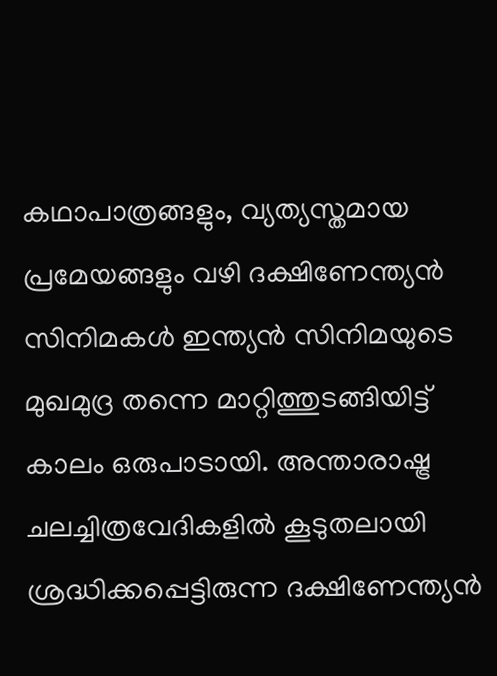കഥാപാത്രങ്ങളും, വ്യത്യസ്തമായ പ്രമേയങ്ങളും വഴി ദക്ഷിണേന്ത്യൻ സിനിമകൾ ഇന്ത്യൻ സിനിമയുടെ മുഖമുദ്ര തന്നെ മാറ്റിത്തുടങ്ങിയിട്ട് കാലം ഒരുപാടായി. അന്താരാഷ്ട്ര ചലച്ചിത്രവേദികളിൽ കൂടുതലായി ശ്രദ്ധിക്കപ്പെട്ടിരുന്ന ദക്ഷിണേന്ത്യൻ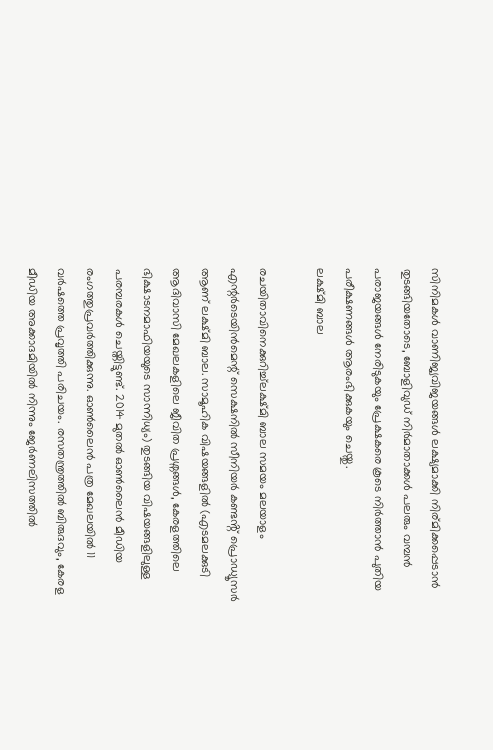സിനിമകൾ വാണിജ്യവിജയങ്ങൾ ലക്ഷ്യമാക്കി നിര്മിക്കപ്പെടാൻ തുടങ്ങിയതോടെ, ബോളിവുഡ് നിർമാതാക്കൾ പലരും വമ്പൻ പരാജയങ്ങൾ നേരിടുകയും പ്രേക്ഷകരെ കൂടെ നിർത്താൻ പുതിയ പരീക്ഷണങ്ങൾ ആരംഭിക്കുകയും ചെയ്തു.
ലക്ഷ്മി ബാല

രചയിതാവിനെക്കുറിച്ച്ലക്ഷ്മി ബാല സമയം മലയാളം എന്റർടെയിൻമെന്റ് സെക്ഷനിൽ സീനിയർ കണ്ടൻ്റ് പ്രൊഡ്യൂസർ ആണ് ലക്ഷ്മി ബാല. സാമൂഹിക വിഷയങ്ങളിൽ (എടമലക്കുടി ആദിവാസി മേഖലകളിലെ ജീവിത പ്രശ്നങ്ങൾ, കേരളത്തിലെ ഭിക്ഷാടനമാഫിയയുടെ സാന്നിധ്യം) തുടങ്ങിയ വിഷയങ്ങളിലുള്ള പരമ്പരകൾ ചെയ്തിട്ടുണ്ട്. 2014 മുതൽ ഓൺലൈൻ മീഡിയ രംഗത്തുപ്രവർത്തിക്കുന്നു. ഓൺലൈൻ പത്ര മേഖലയിൽ 11 വർഷത്തെ പ്രവൃത്തി പരിചയം. രസതന്ത്രത്തിൽ ബിരുദവും, കേരള മീഡിയ അക്കാദമിയിൽ നിന്നും ജേർണലിസത്തിൽ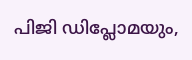പിജി ഡിപ്ലോമയും,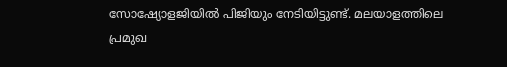സോഷ്യോളജിയിൽ പിജിയും നേടിയിട്ടുണ്ട്. മലയാളത്തിലെ പ്രമുഖ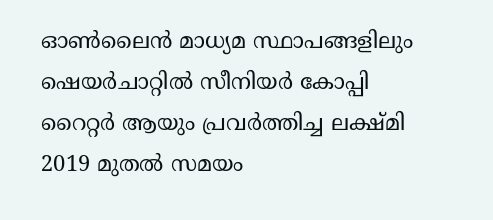ഓൺലൈൻ മാധ്യമ സ്ഥാപങ്ങളിലും ഷെയർചാറ്റിൽ സീനിയർ കോപ്പി റൈറ്റർ ആയും പ്രവർത്തിച്ച ലക്ഷ്മി 2019 മുതൽ സമയം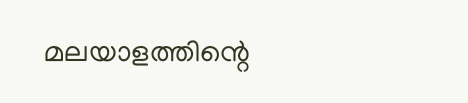മലയാളത്തിന്റെ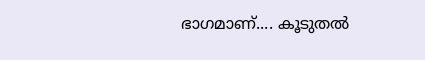ഭാഗമാണ്.... കൂടുതൽ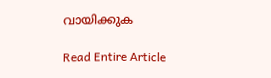വായിക്കുക

Read Entire Article